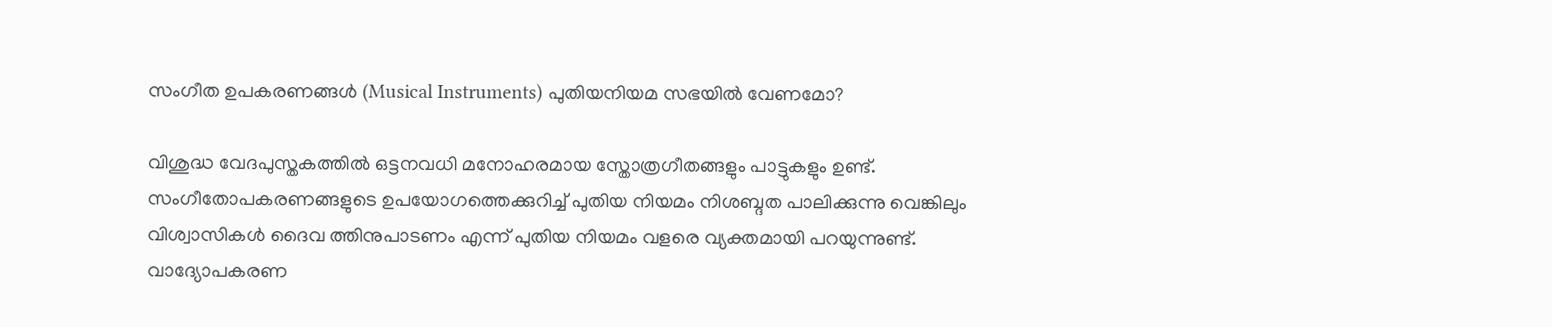സംഗീത ഉപകരണങ്ങള്‍ (Musical Instruments) പുതിയനിയമ സഭയില്‍ വേണമോ?

വിശുദ്ധ വേദപുസ്തകത്തില്‍ ഒട്ടനവധി മനോഹരമായ സ്തോത്രഗീതങ്ങളും പാട്ടുകളും ഉണ്ട്. സംഗീതോപകരണങ്ങളുടെ ഉപയോഗത്തെക്കുറിച്ച് പുതിയ നിയമം നിശബ്ദത പാലിക്കുന്നു വെങ്കിലും വിശ്വാസികള്‍ ദൈവ ത്തിനുപാടണം എന്ന് പുതിയ നിയമം വളരെ വ്യക്തമായി പറയുന്നുണ്ട്. വാദ്യോപകരണ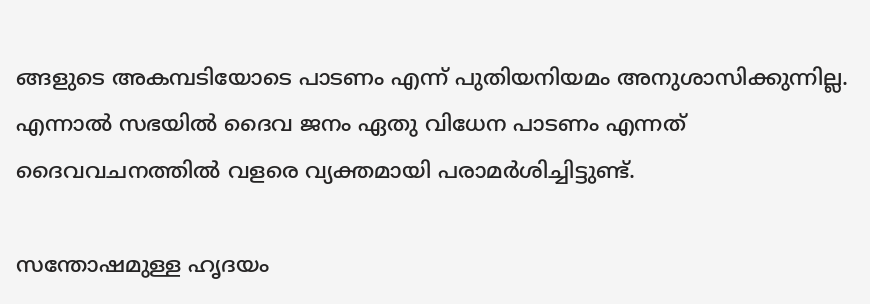ങ്ങളുടെ അകമ്പടിയോടെ പാടണം എന്ന് പുതിയനിയമം അനുശാസിക്കുന്നില്ല. എന്നാല്‍ സഭയില്‍ ദൈവ ജനം ഏതു വിധേന പാടണം എന്നത് ദൈവവചനത്തില്‍ വളരെ വ്യക്തമായി പരാമര്‍ശിച്ചിട്ടുണ്ട്.

സന്തോഷമുള്ള ഹൃദയം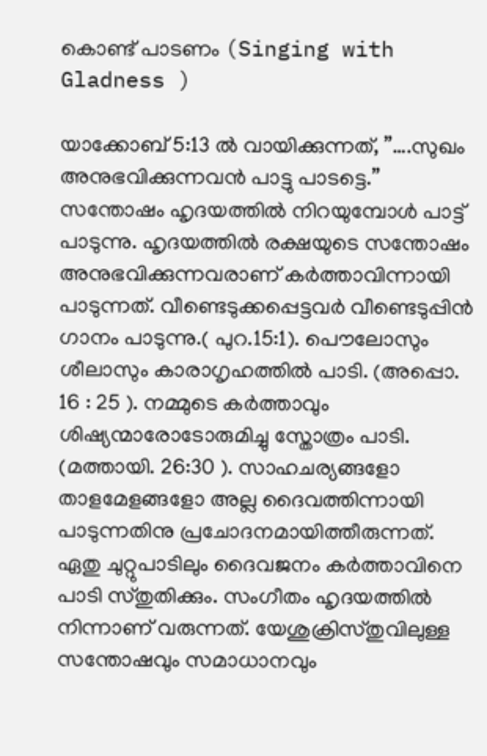കൊണ്ട് പാടണം (Singing with Gladness )

യാക്കോബ് 5:13 ല്‍ വായിക്കുന്നത്, ”….സുഖം അനുഭവിക്കുന്നവന്‍ പാട്ടു പാടട്ടെ.” സന്തോഷം ഹൃദയത്തില്‍ നിറയുമ്പോള്‍ പാട്ട് പാടുന്നു. ഹൃദയത്തില്‍ രക്ഷയുടെ സന്തോഷം അനുഭവിക്കുന്നവരാണ് കര്‍ത്താവിന്നായി പാടുന്നത്. വീണ്ടെടുക്കപ്പെട്ടവര്‍ വീണ്ടെടുപ്പിന്‍ ഗാനം പാടുന്നു.( പുറ.15:1). പൌലോസും ശീലാസും കാരാഗൃഹത്തില്‍ പാടി. (അപ്പൊ. 16 : 25 ). നമ്മുടെ കര്‍ത്താവും ശിഷ്യന്മാരോടോരുമിച്ചു സ്തോത്രം പാടി. (മത്തായി. 26:30 ). സാഹചര്യങ്ങളോ താളമേളങ്ങളോ അല്ല ദൈവത്തിന്നായി പാടുന്നതിനു പ്രചോദനമായിത്തീരുന്നത്. ഏതു ചുറ്റുപാടിലും ദൈവജനം കര്‍ത്താവിനെ പാടി സ്തുതിക്കും. സംഗീതം ഹൃദയത്തില്‍ നിന്നാണ് വരുന്നത്. യേശുക്രിസ്തുവിലുള്ള സന്തോഷവും സമാധാനവും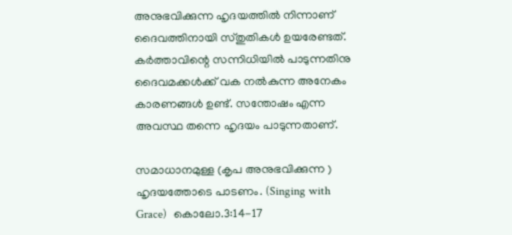അനുഭവിക്കുന്ന ഹൃദയത്തില്‍ നിന്നാണ് ദൈവത്തിനായി സ്തുതികള്‍ ഉയരേണ്ടത്. കര്‍ത്താവിന്റെ സന്നിധിയില്‍ പാടുന്നതിനു ദൈവമക്കള്‍ക്ക് വക നല്‍കുന്ന അനേകം കാരണങ്ങള്‍ ഉണ്ട്. സന്തോഷം എന്ന അവസ്ഥ തന്നെ ഹൃദയം പാടുന്നതാണ്.

സമാധാനമുള്ള (കൃപ അനുഭവിക്കുന്ന ) ഹൃദയത്തോടെ പാടണം. (Singing with Grace)  കൊലോ.3:14-17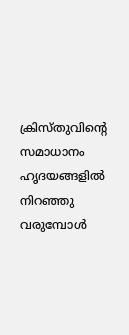ക്രിസ്തുവിന്റെ സമാധാനം ഹൃദയങ്ങളില്‍ നിറഞ്ഞു വരുമ്പോള്‍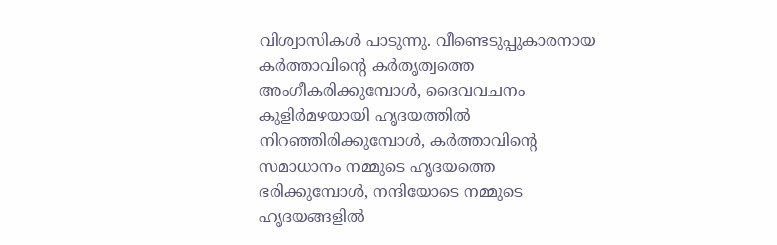വിശ്വാസികള്‍ പാടുന്നു. വീണ്ടെടുപ്പുകാരനായ കര്‍ത്താവിന്റെ കര്‍തൃത്വത്തെ അംഗീകരിക്കുമ്പോള്‍, ദൈവവചനം കുളിര്‍മഴയായി ഹൃദയത്തില്‍ നിറഞ്ഞിരിക്കുമ്പോള്‍, കര്‍ത്താവിന്റെ സമാധാനം നമ്മുടെ ഹൃദയത്തെ ഭരിക്കുമ്പോള്‍, നന്ദിയോടെ നമ്മുടെ ഹൃദയങ്ങളില്‍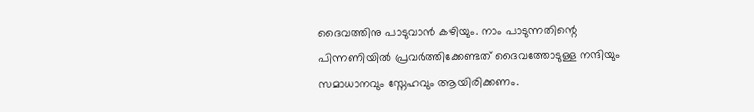ദൈവത്തിനു പാടുവാന്‍ കഴിയും. നാം പാടുന്നതിന്റെ പിന്നണിയില്‍ പ്രവര്‍ത്തിക്കേണ്ടത് ദൈവത്തോടുള്ള നന്ദിയും സമാധാനവും സ്നേഹവും ആയിരിക്കണം.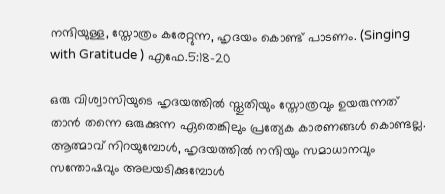നന്ദിയുള്ള, സ്തോത്രം കരേറ്റുന്ന, ഹൃദയം കൊണ്ട് പാടണം. (Singing with Gratitude ) എഫേ.5:18-20

ഒരു വിശ്വാസിയുടെ ഹൃദയത്തില്‍ സ്തുതിയും സ്തോത്രവും ഉയരുന്നത് താന്‍ തന്നെ ഒരുക്കുന്ന ഏതെങ്കിലും പ്രത്യേക കാരണങ്ങള്‍ കൊണ്ടല്ല. ആത്മാവ് നിറയുമ്പോള്‍, ഹൃദയത്തില്‍ നന്ദിയും സമാധാനവും സന്തോഷവും അലയടിക്കുമ്പോള്‍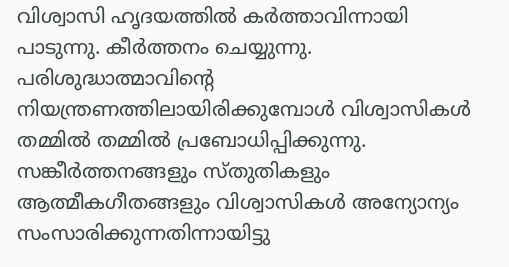വിശ്വാസി ഹൃദയത്തില്‍ കര്‍ത്താവിന്നായി പാടുന്നു. കീര്‍ത്തനം ചെയ്യുന്നു. പരിശുദ്ധാത്മാവിന്റെ നിയന്ത്രണത്തിലായിരിക്കുമ്പോള്‍ വിശ്വാസികള്‍ തമ്മില്‍ തമ്മില്‍ പ്രബോധിപ്പിക്കുന്നു. സങ്കീര്‍ത്തനങ്ങളും സ്തുതികളും ആത്മീകഗീതങ്ങളും വിശ്വാസികള്‍ അന്യോന്യം സംസാരിക്കുന്നതിന്നായിട്ടു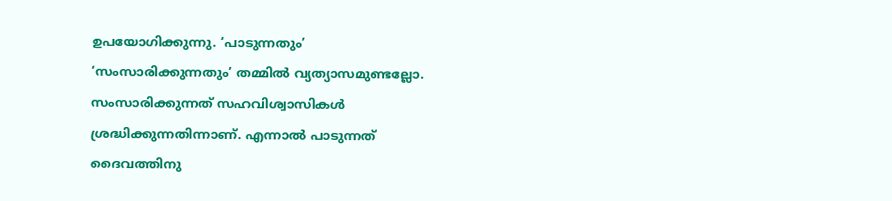ഉപയോഗിക്കുന്നു. ‘പാടുന്നതും’ ‘സംസാരിക്കുന്നതും’ തമ്മില്‍ വ്യത്യാസമുണ്ടല്ലോ. സംസാരിക്കുന്നത് സഹവിശ്വാസികള്‍ ശ്രദ്ധിക്കുന്നതിന്നാണ്. എന്നാല്‍ പാടുന്നത് ദൈവത്തിനു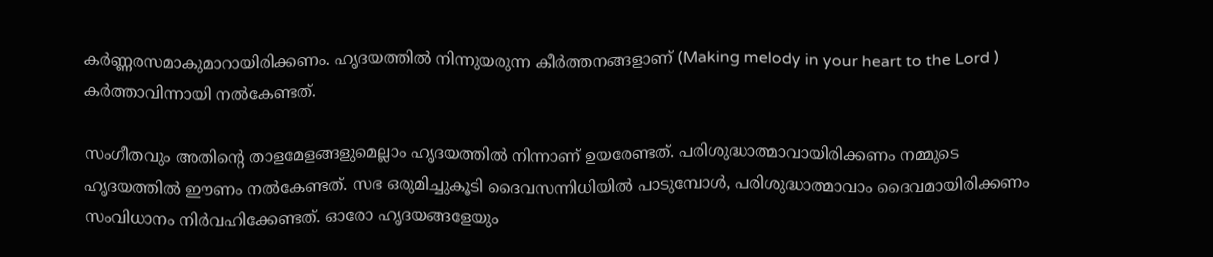കര്‍ണ്ണരസമാകുമാറായിരിക്കണം. ഹൃദയത്തില്‍ നിന്നുയരുന്ന കീര്‍ത്തനങ്ങളാണ് (Making melody in your heart to the Lord ) കര്‍ത്താവിന്നായി നല്‍കേണ്ടത്.

സംഗീതവും അതിന്റെ താളമേളങ്ങളുമെല്ലാം ഹൃദയത്തില്‍ നിന്നാണ് ഉയരേണ്ടത്. പരിശുദ്ധാത്മാവായിരിക്കണം നമ്മുടെ ഹൃദയത്തില്‍ ഈണം നല്‍കേണ്ടത്. സഭ ഒരുമിച്ചുകൂടി ദൈവസന്നിധിയില്‍ പാടുമ്പോള്‍, പരിശുദ്ധാത്മാവാം ദൈവമായിരിക്കണം സംവിധാനം നിര്‍വഹിക്കേണ്ടത്. ഓരോ ഹൃദയങ്ങളേയും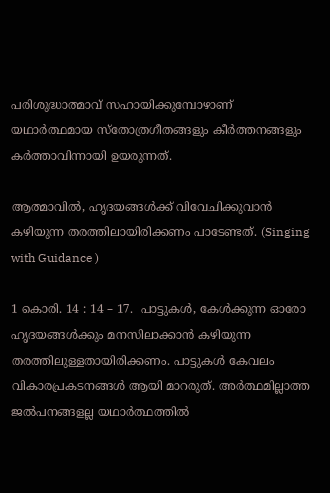പരിശുദ്ധാത്മാവ് സഹായിക്കുമ്പോഴാണ് യഥാര്‍ത്ഥമായ സ്തോത്രഗീതങ്ങളും കീര്‍ത്തനങ്ങളും കര്‍ത്താവിന്നായി ഉയരുന്നത്.

ആത്മാവില്‍, ഹൃദയങ്ങള്‍ക്ക്‌ വിവേചിക്കുവാന്‍ കഴിയുന്ന തരത്തിലായിരിക്കണം പാടേണ്ടത്. (Singing with Guidance )

1 കൊരി. 14 : 14 – 17.  പാട്ടുകള്‍, കേള്‍ക്കുന്ന ഓരോ ഹൃദയങ്ങള്‍ക്കും മനസിലാക്കാന്‍ കഴിയുന്ന തരത്തിലുള്ളതായിരിക്കണം. പാട്ടുകള്‍ കേവലം വികാരപ്രകടനങ്ങള്‍ ആയി മാറരുത്. അര്‍ത്ഥമില്ലാത്ത ജല്‍പനങ്ങളല്ല യഥാര്‍ത്ഥത്തില്‍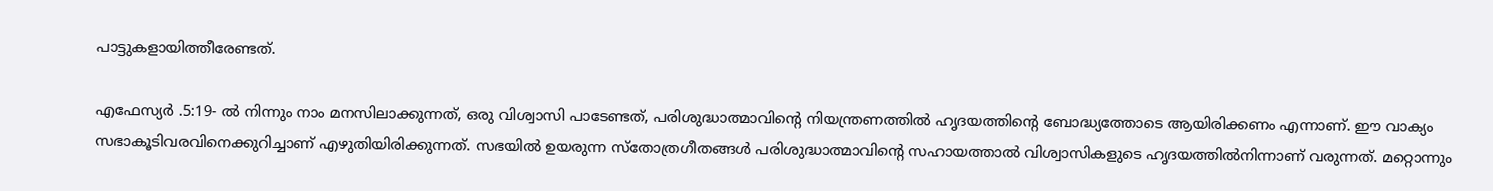പാട്ടുകളായിത്തീരേണ്ടത്.

എഫേസ്യര്‍ .5:19- ല്‍ നിന്നും നാം മനസിലാക്കുന്നത്‌, ഒരു വിശ്വാസി പാടേണ്ടത്, പരിശുദ്ധാത്മാവിന്റെ നിയന്ത്രണത്തില്‍ ഹൃദയത്തിന്റെ ബോദ്ധ്യത്തോടെ ആയിരിക്കണം എന്നാണ്. ഈ വാക്യം സഭാകൂടിവരവിനെക്കുറിച്ചാണ് എഴുതിയിരിക്കുന്നത്. സഭയില്‍ ഉയരുന്ന സ്തോത്രഗീതങ്ങള്‍ പരിശുദ്ധാത്മാവിന്‍റെ സഹായത്താല്‍ വിശ്വാസികളുടെ ഹൃദയത്തില്‍നിന്നാണ് വരുന്നത്. മറ്റൊന്നും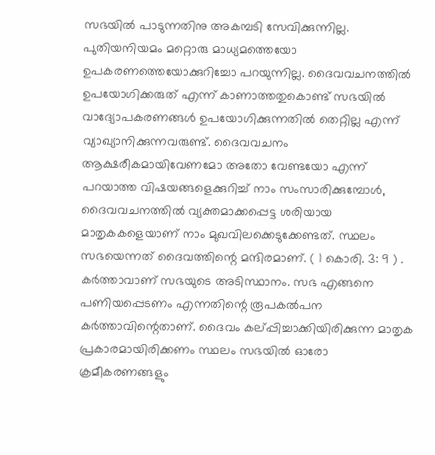സഭയില്‍ പാടുന്നതിനു അകമ്പടി സേവിക്കുന്നില്ല. പുതിയനിയമം മറ്റൊരു മാധ്യമത്തെയോ ഉപകരണത്തെയോക്കുറിച്ചോ പറയുന്നില്ല. ദൈവവചനത്തില്‍ ഉപയോഗിക്കരുത് എന്ന് കാണാത്തതുകൊണ്ട് സഭയില്‍ വാദ്യോപകരണങ്ങള്‍ ഉപയോഗിക്കുന്നതില്‍ തെറ്റില്ല എന്ന് വ്യാഖ്യാനിക്കുന്നവരുണ്ട്. ദൈവവചനം ആക്ഷരീകമായിവേണമോ അതോ വേണ്ടയോ എന്ന് പറയാത്ത വിഷയങ്ങളെക്കുറിച്ച് നാം സംസാരിക്കുമ്പോള്‍, ദൈവവചനത്തില്‍ വ്യക്തമാക്കപ്പെട്ട ശരിയായ മാതൃകകളെയാണ് നാം മുഖവിലക്കെടുക്കേണ്ടത്. സ്ഥലം സഭയെന്നത് ദൈവത്തിന്റെ മന്ദിരമാണ്. ( 1 കൊരി. 3: 9 ) . കര്‍ത്താവാണ് സഭയുടെ അടിസ്ഥാനം. സഭ എങ്ങനെ പണിയപ്പെടണം എന്നതിന്റെ രൂപകല്‍പന കര്‍ത്താവിന്റെതാണ്. ദൈവം കല്പ്പിച്ചാക്കിയിരിക്കുന്ന മാതൃക പ്രകാരമായിരിക്കണം സ്ഥലം സഭയില്‍ ഓരോ ക്രമീകരണങ്ങളും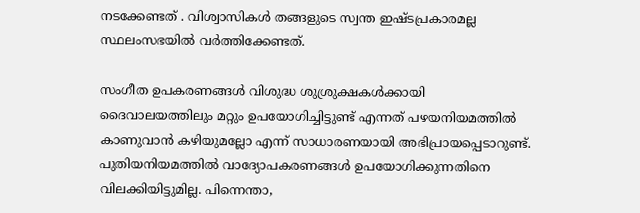നടക്കേണ്ടത്‌ . വിശ്വാസികള്‍ തങ്ങളുടെ സ്വന്ത ഇഷ്ടപ്രകാരമല്ല സ്ഥലംസഭയില്‍ വര്‍ത്തിക്കേണ്ടത്.

സംഗീത ഉപകരണങ്ങള്‍ വിശുദ്ധ ശുശ്രുക്ഷകള്‍ക്കായി ദൈവാലയത്തിലും മറ്റും ഉപയോഗിച്ചിട്ടുണ്ട് എന്നത് പഴയനിയമത്തില്‍ കാണുവാന്‍ കഴിയുമല്ലോ എന്ന് സാധാരണയായി അഭിപ്രായപ്പെടാറുണ്ട്. പുതിയനിയമത്തില്‍ വാദ്യോപകരണങ്ങള്‍ ഉപയോഗിക്കുന്നതിനെ വിലക്കിയിട്ടുമില്ല. പിന്നെന്താ,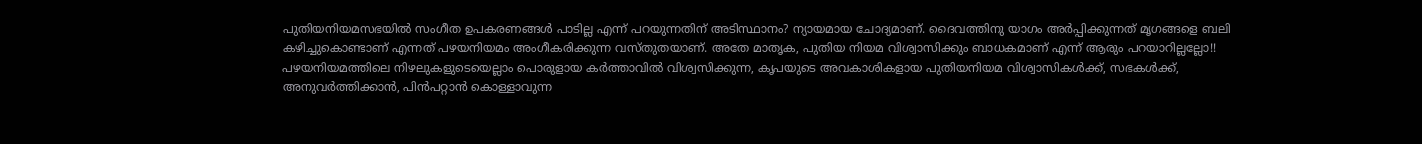പുതിയനിയമസഭയില്‍ സംഗീത ഉപകരണങ്ങള്‍ പാടില്ല എന്ന് പറയുന്നതിന് അടിസ്ഥാനം? ന്യായമായ ചോദ്യമാണ്. ദൈവത്തിനു യാഗം അര്‍പ്പിക്കുന്നത് മൃഗങ്ങളെ ബലി കഴിച്ചുകൊണ്ടാണ്‌ എന്നത് പഴയനിയമം അംഗീകരിക്കുന്ന വസ്തുതയാണ്. അതേ മാതൃക, പുതിയ നിയമ വിശ്വാസിക്കും ബാധകമാണ് എന്ന് ആരും പറയാറില്ലല്ലോ!! പഴയനിയമത്തിലെ നിഴലുകളുടെയെല്ലാം പൊരുളായ കര്‍ത്താവില്‍ വിശ്വസിക്കുന്ന, കൃപയുടെ അവകാശികളായ പുതിയനിയമ വിശ്വാസികള്‍ക്ക്, സഭകള്‍ക്ക്, അനുവര്‍ത്തിക്കാന്‍, പിന്‍പറ്റാന്‍ കൊള്ളാവുന്ന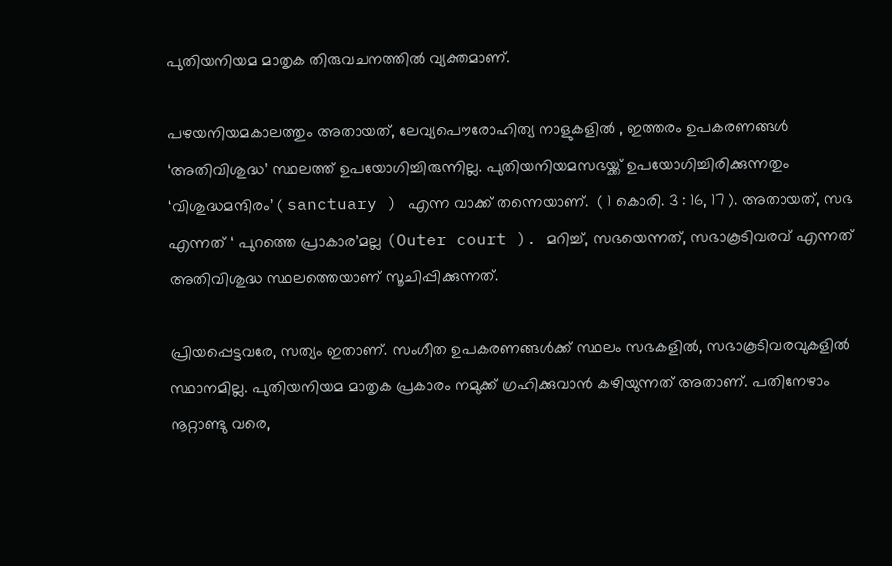പുതിയനിയമ മാതൃക തിരുവചനത്തില്‍ വ്യക്തമാണ്.

പഴയനിയമകാലത്തും അതായത്, ലേവ്യപൌരോഹിത്യ നാളുകളില്‍ , ഇത്തരം ഉപകരണങ്ങള്‍ ‘അതിവിശുദ്ധ’ സ്ഥലത്ത് ഉപയോഗിച്ചിരുന്നില്ല. പുതിയനിയമസഭയ്ക്ക് ഉപയോഗിച്ചിരിക്കുന്നതും ‘വിശുദ്ധമന്ദിരം’ ( sanctuary ) എന്ന വാക്ക് തന്നെയാണ്.  ( 1 കൊരി. 3 : 16, 17 ). അതായത്, സഭ എന്നത് ‘ പുറത്തെ പ്രാകാര’മല്ല (Outer court ). മറിച്ച്, സഭയെന്നത്, സഭാകൂടിവരവ് എന്നത് അതിവിശുദ്ധ സ്ഥലത്തെയാണ് സൂചിപ്പിക്കുന്നത്.

പ്രിയപ്പെട്ടവരേ, സത്യം ഇതാണ്. സംഗീത ഉപകരണങ്ങള്‍ക്ക് സ്ഥലം സഭകളില്‍, സഭാകൂടിവരവുകളില്‍ സ്ഥാനമില്ല. പുതിയനിയമ മാതൃക പ്രകാരം നമുക്ക് ഗ്രഹിക്കുവാന്‍ കഴിയുന്നത്‌ അതാണ്. പതിനേഴാം നൂറ്റാണ്ടു വരെ,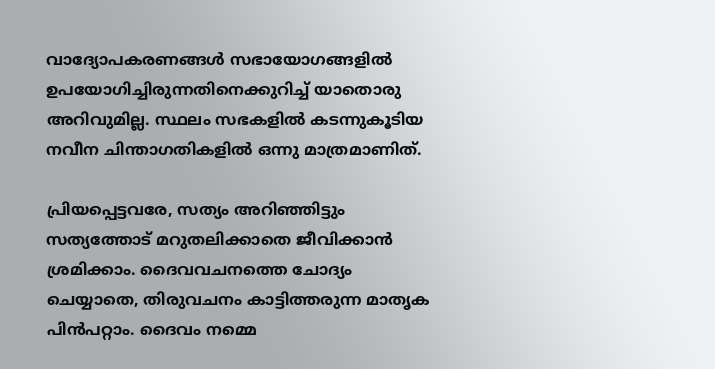വാദ്യോപകരണങ്ങള്‍ സഭായോഗങ്ങളില്‍ ഉപയോഗിച്ചിരുന്നതിനെക്കുറിച്ച് യാതൊരു അറിവുമില്ല. സ്ഥലം സഭകളില്‍ കടന്നുകൂടിയ നവീന ചിന്താഗതികളില്‍ ഒന്നു മാത്രമാണിത്.

പ്രിയപ്പെട്ടവരേ, സത്യം അറിഞ്ഞിട്ടും സത്യത്തോട് മറുതലിക്കാതെ ജീവിക്കാന്‍ ശ്രമിക്കാം. ദൈവവചനത്തെ ചോദ്യം ചെയ്യാതെ, തിരുവചനം കാട്ടിത്തരുന്ന മാതൃക പിന്‍പറ്റാം. ദൈവം നമ്മെ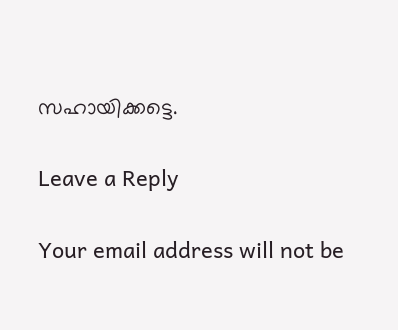സഹായിക്കട്ടെ.

Leave a Reply

Your email address will not be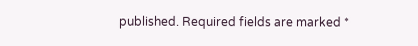published. Required fields are marked *